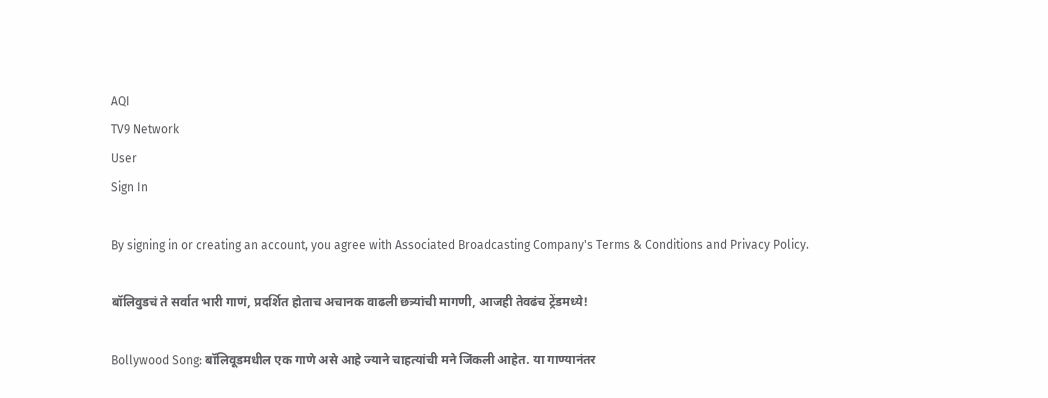AQI
TV9 Network
User
Sign In

By signing in or creating an account, you agree with Associated Broadcasting Company's Terms & Conditions and Privacy Policy.

बॉलिवुडचं ते सर्वात भारी गाणं, प्रदर्शित होताच अचानक वाढली छत्र्यांची मागणी, आजही तेवढंच ट्रेंडमध्ये!

Bollywood Song: बॉलिवूडमधील एक गाणे असे आहे ज्याने चाहत्यांची मने जिंकली आहेत. या गाण्यानंतर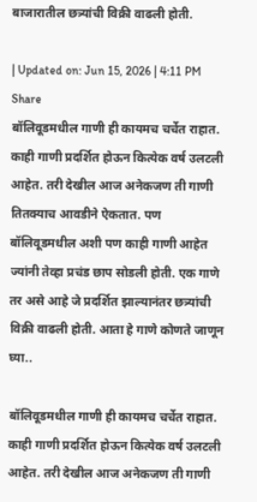बाजारातील छत्र्यांची विक्री वाढली होती.

| Updated on: Jun 15, 2026 | 4:11 PM
Share
बॉलिवूडमधील गाणी ही कायमच चर्चेत राहात. काही गाणी प्रदर्शित होऊन कित्येक वर्ष उलटली आहेत. तरी देखील आज अनेकजण ती गाणी तितक्याच आवडीने ऐकतात. पण बॉलिवूडमधील अशी पण काही गाणी आहेत ज्यांनी तेव्हा प्रचंड छाप सोडली होती. एक गाणे तर असे आहे जे प्रदर्शित झाल्यानंतर छत्र्यांची विक्री वाढली होती. आता हे गाणे कोणते जाणून घ्या..

बॉलिवूडमधील गाणी ही कायमच चर्चेत राहात. काही गाणी प्रदर्शित होऊन कित्येक वर्ष उलटली आहेत. तरी देखील आज अनेकजण ती गाणी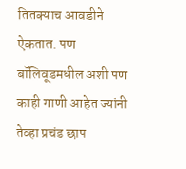तितक्याच आवडीने ऐकतात. पण बॉलिवूडमधील अशी पण काही गाणी आहेत ज्यांनी तेव्हा प्रचंड छाप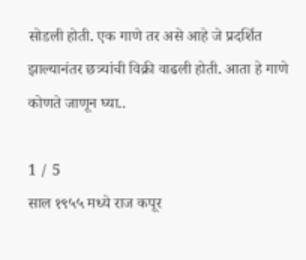सोडली होती. एक गाणे तर असे आहे जे प्रदर्शित झाल्यानंतर छत्र्यांची विक्री वाढली होती. आता हे गाणे कोणते जाणून घ्या..

1 / 5
साल १९५५ मध्ये राज कपूर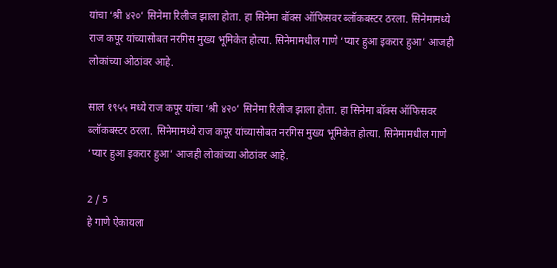यांचा ‘श्री ४२०’ सिनेमा रिलीज झाला होता. हा सिनेमा बॉक्स ऑफिसवर ब्लॉकबस्टर ठरला. सिनेमामध्ये राज कपूर यांच्यासोबत नरगिस मुख्य भूमिकेत होत्या. सिनेमामधील गाणे ‘प्यार हुआ इकरार हुआ’ आजही लोकांच्या ओठांवर आहे.

साल १९५५ मध्ये राज कपूर यांचा ‘श्री ४२०’ सिनेमा रिलीज झाला होता. हा सिनेमा बॉक्स ऑफिसवर ब्लॉकबस्टर ठरला. सिनेमामध्ये राज कपूर यांच्यासोबत नरगिस मुख्य भूमिकेत होत्या. सिनेमामधील गाणे ‘प्यार हुआ इकरार हुआ’ आजही लोकांच्या ओठांवर आहे.

2 / 5
हे गाणे ऐकायला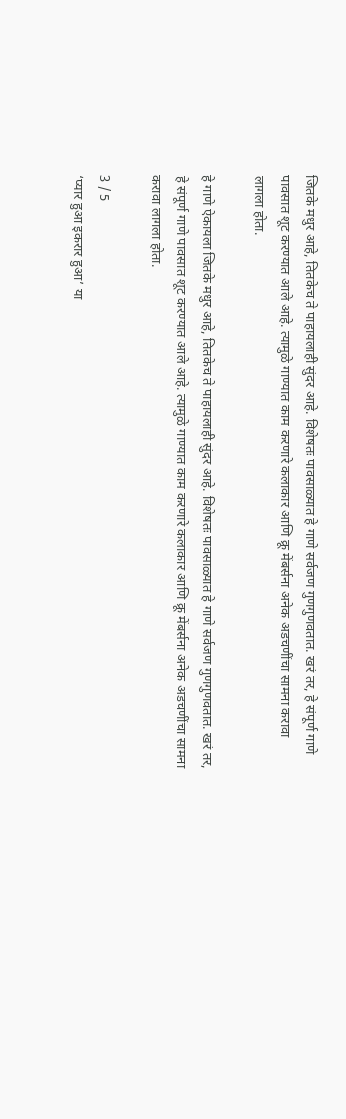जितके मधुर आहे, तितकेच ते पाहायलाही सुंदर आहे. विशेषतः पावसाळ्यात हे गाणे सर्वजण गुणगुणवतात. खरं तर, हे संपूर्ण गाणे पावसात शूट करण्यात आले आहे. त्यामुळे गाण्यात काम करणारे कलाकार आणि क्रू मेंबर्सना अनेक अडचणींचा सामना करावा लागला होता.

हे गाणे ऐकायला जितके मधुर आहे, तितकेच ते पाहायलाही सुंदर आहे. विशेषतः पावसाळ्यात हे गाणे सर्वजण गुणगुणवतात. खरं तर, हे संपूर्ण गाणे पावसात शूट करण्यात आले आहे. त्यामुळे गाण्यात काम करणारे कलाकार आणि क्रू मेंबर्सना अनेक अडचणींचा सामना करावा लागला होता.

3 / 5
‘प्यार हुआ इकरार हुआ’ या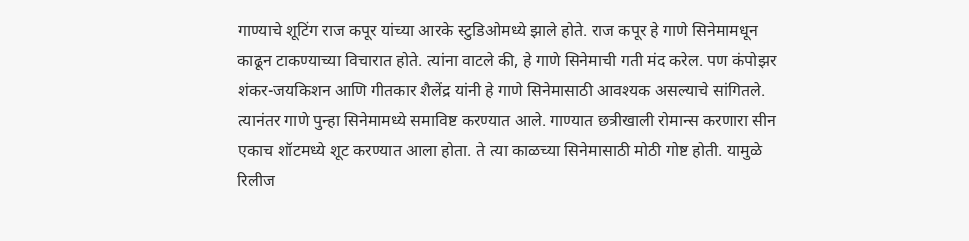गाण्याचे शूटिंग राज कपूर यांच्या आरके स्टुडिओमध्ये झाले होते. राज कपूर हे गाणे सिनेमामधून काढून टाकण्याच्या विचारात होते. त्यांना वाटले की, हे गाणे सिनेमाची गती मंद करेल. पण कंपोझर शंकर-जयकिशन आणि गीतकार शैलेंद्र यांनी हे गाणे सिनेमासाठी आवश्यक असल्याचे सांगितले. त्यानंतर गाणे पुन्हा सिनेमामध्ये समाविष्ट करण्यात आले. गाण्यात छत्रीखाली रोमान्स करणारा सीन एकाच शॉटमध्ये शूट करण्यात आला होता. ते त्या काळच्या सिनेमासाठी मोठी गोष्ट होती. यामुळे रिलीज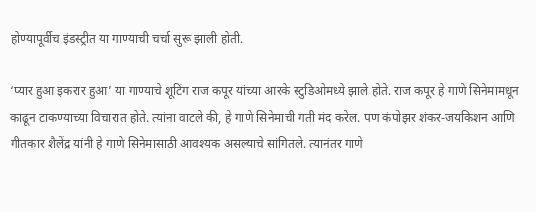होण्यापूर्वीच इंडस्ट्रीत या गाण्याची चर्चा सुरू झाली होती.

‘प्यार हुआ इकरार हुआ’ या गाण्याचे शूटिंग राज कपूर यांच्या आरके स्टुडिओमध्ये झाले होते. राज कपूर हे गाणे सिनेमामधून काढून टाकण्याच्या विचारात होते. त्यांना वाटले की, हे गाणे सिनेमाची गती मंद करेल. पण कंपोझर शंकर-जयकिशन आणि गीतकार शैलेंद्र यांनी हे गाणे सिनेमासाठी आवश्यक असल्याचे सांगितले. त्यानंतर गाणे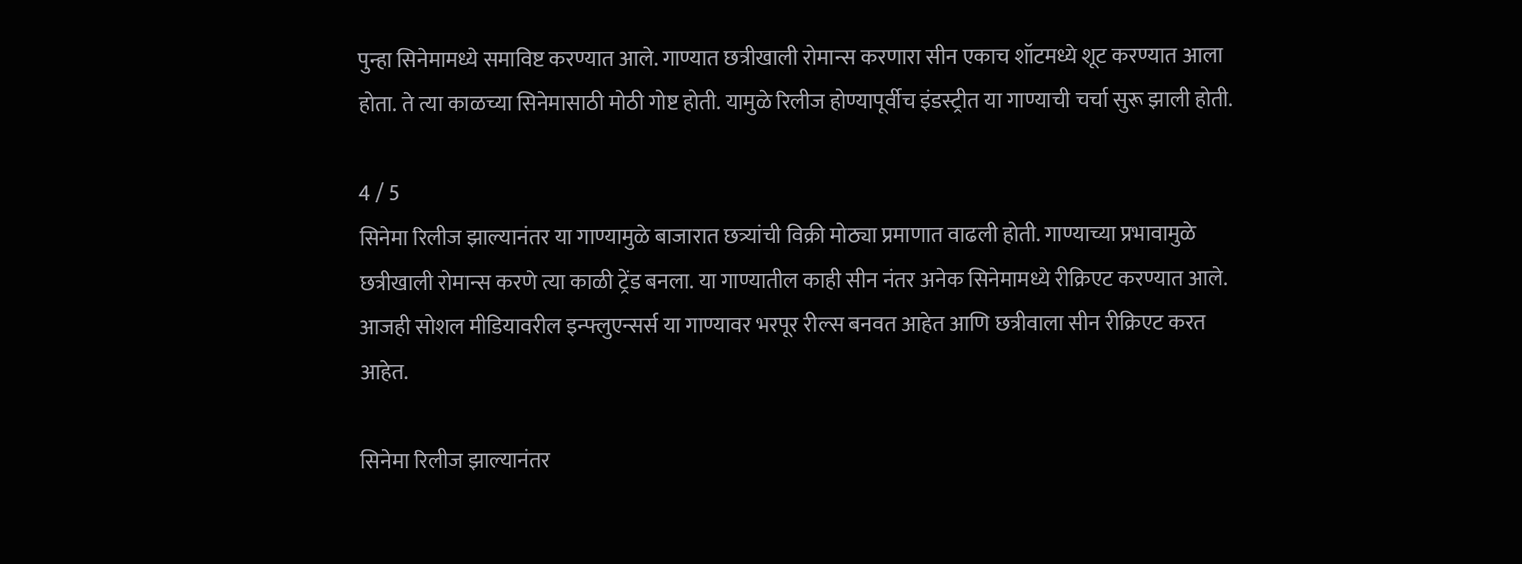पुन्हा सिनेमामध्ये समाविष्ट करण्यात आले. गाण्यात छत्रीखाली रोमान्स करणारा सीन एकाच शॉटमध्ये शूट करण्यात आला होता. ते त्या काळच्या सिनेमासाठी मोठी गोष्ट होती. यामुळे रिलीज होण्यापूर्वीच इंडस्ट्रीत या गाण्याची चर्चा सुरू झाली होती.

4 / 5
सिनेमा रिलीज झाल्यानंतर या गाण्यामुळे बाजारात छत्र्यांची विक्री मोठ्या प्रमाणात वाढली होती. गाण्याच्या प्रभावामुळे छत्रीखाली रोमान्स करणे त्या काळी ट्रेंड बनला. या गाण्यातील काही सीन नंतर अनेक सिनेमामध्ये रीक्रिएट करण्यात आले. आजही सोशल मीडियावरील इन्फ्लुएन्सर्स या गाण्यावर भरपूर रील्स बनवत आहेत आणि छत्रीवाला सीन रीक्रिएट करत आहेत.

सिनेमा रिलीज झाल्यानंतर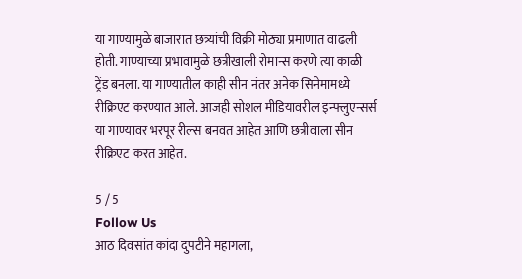या गाण्यामुळे बाजारात छत्र्यांची विक्री मोठ्या प्रमाणात वाढली होती. गाण्याच्या प्रभावामुळे छत्रीखाली रोमान्स करणे त्या काळी ट्रेंड बनला. या गाण्यातील काही सीन नंतर अनेक सिनेमामध्ये रीक्रिएट करण्यात आले. आजही सोशल मीडियावरील इन्फ्लुएन्सर्स या गाण्यावर भरपूर रील्स बनवत आहेत आणि छत्रीवाला सीन रीक्रिएट करत आहेत.

5 / 5
Follow Us
आठ दिवसांत कांदा दुपटीने महागला,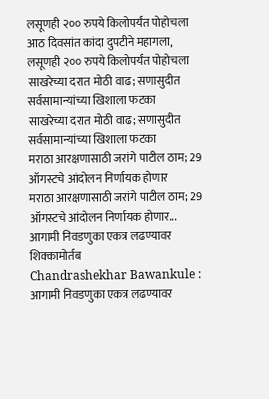लसूणही २०० रुपये किलोपर्यंत पोहोचला
आठ दिवसांत कांदा दुपटीने महागला, लसूणही २०० रुपये किलोपर्यंत पोहोचला
साखरेच्या दरात मोठी वाढ; सणासुदीत सर्वसामान्यांच्या खिशाला फटका
साखरेच्या दरात मोठी वाढ; सणासुदीत सर्वसामान्यांच्या खिशाला फटका
मराठा आरक्षणासाठी जरांगे पाटील ठाम; 29 ऑगस्टचे आंदोलन निर्णायक होणार
मराठा आरक्षणासाठी जरांगे पाटील ठाम; 29 ऑगस्टचे आंदोलन निर्णायक होणार...
आगामी निवडणुका एकत्र लढण्यावर शिक्कामोर्तब
Chandrashekhar Bawankule : आगामी निवडणुका एकत्र लढण्यावर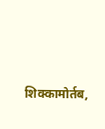शिक्कामोर्तब,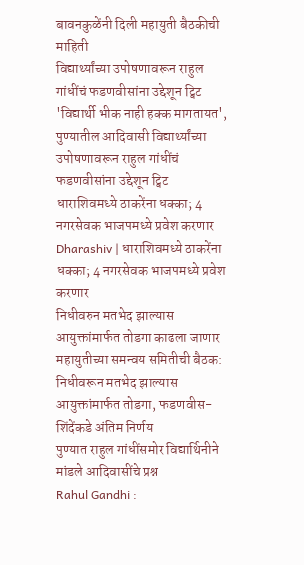बावनकुळेंनी दिली महायुती बैठकीची माहिती
विद्यार्थ्यांच्या उपोषणावरून राहुल गांधींचं फडणवीसांना उद्देशून ट्विट
'विद्यार्थी भीक नाही हक्क मागतायत', पुण्यातील आदिवासी विद्यार्थ्यांच्या उपोषणावरून राहुल गांधींचं फडणवीसांना उद्देशून ट्विट
धाराशिवमध्ये ठाकरेंना धक्का; 4 नगरसेवक भाजपमध्ये प्रवेश करणार
Dharashiv | धाराशिवमध्ये ठाकरेंना धक्का; 4 नगरसेवक भाजपमध्ये प्रवेश करणार
निधीवरुन मतभेद झाल्यास आयुक्तांमार्फत तोडगा काढला जाणार
महायुतीच्या समन्वय समितीची बैठक: निधीवरून मतभेद झाल्यास आयुक्तांमार्फत तोडगा, फडणवीस-शिंदेंकडे अंतिम निर्णय
पुण्यात राहुल गांधींसमोर विद्यार्थिनीने मांडले आदिवासींचे प्रश्न
Rahul Gandhi :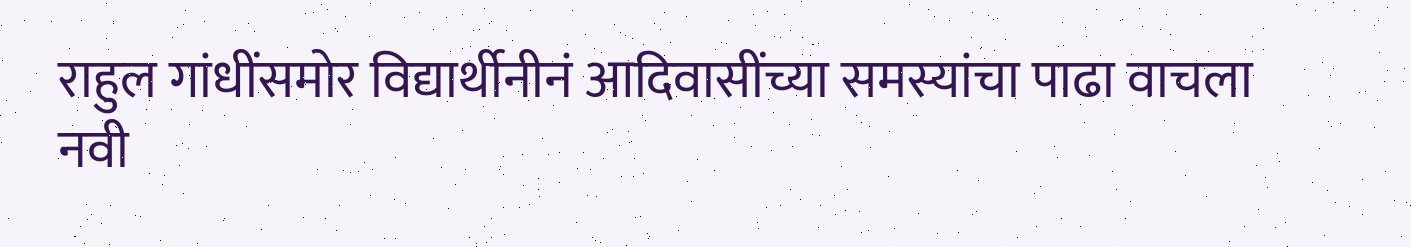राहुल गांधींसमोर विद्यार्थीनीनं आदिवासींच्या समस्यांचा पाढा वाचला
नवी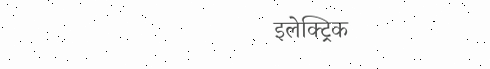इलेक्ट्रिक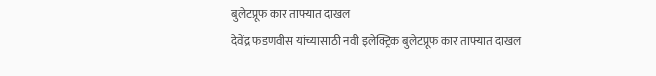बुलेटप्रूफ कार ताफ्यात दाखल
देवेंद्र फडणवीस यांच्यासाठी नवी इलेक्ट्रिक बुलेटप्रूफ कार ताफ्यात दाखल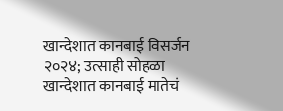खान्देशात कानबाई विसर्जन २०२४; उत्साही सोहळा
खान्देशात कानबाई मातेचं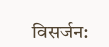विसर्जन: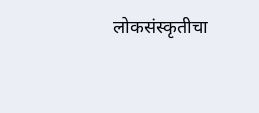लोकसंस्कृतीचा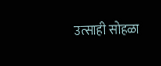उत्साही सोहळा